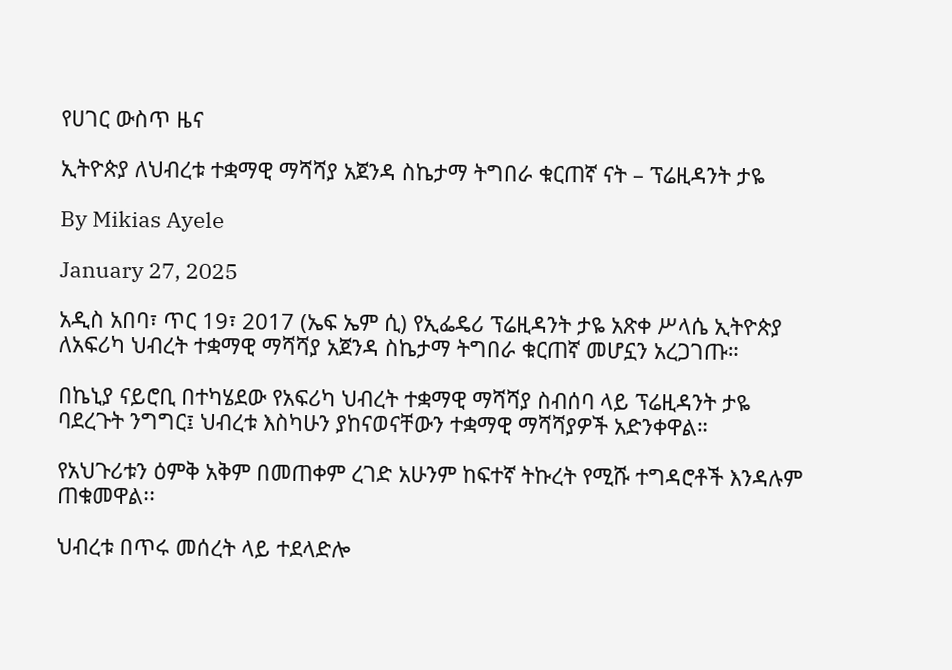የሀገር ውስጥ ዜና

ኢትዮጵያ ለህብረቱ ተቋማዊ ማሻሻያ አጀንዳ ስኬታማ ትግበራ ቁርጠኛ ናት – ፕሬዚዳንት ታዬ

By Mikias Ayele

January 27, 2025

አዲስ አበባ፣ ጥር 19፣ 2017 (ኤፍ ኤም ሲ) የኢፌዴሪ ፕሬዚዳንት ታዬ አጽቀ ሥላሴ ኢትዮጵያ ለአፍሪካ ህብረት ተቋማዊ ማሻሻያ አጀንዳ ስኬታማ ትግበራ ቁርጠኛ መሆኗን አረጋገጡ።

በኬኒያ ናይሮቢ በተካሄደው የአፍሪካ ህብረት ተቋማዊ ማሻሻያ ስብሰባ ላይ ፕሬዚዳንት ታዬ ባደረጉት ንግግር፤ ህብረቱ እስካሁን ያከናወናቸውን ተቋማዊ ማሻሻያዎች አድንቀዋል።

የአህጉሪቱን ዕምቅ አቅም በመጠቀም ረገድ አሁንም ከፍተኛ ትኩረት የሚሹ ተግዳሮቶች እንዳሉም ጠቁመዋል፡፡

ህብረቱ በጥሩ መሰረት ላይ ተደላድሎ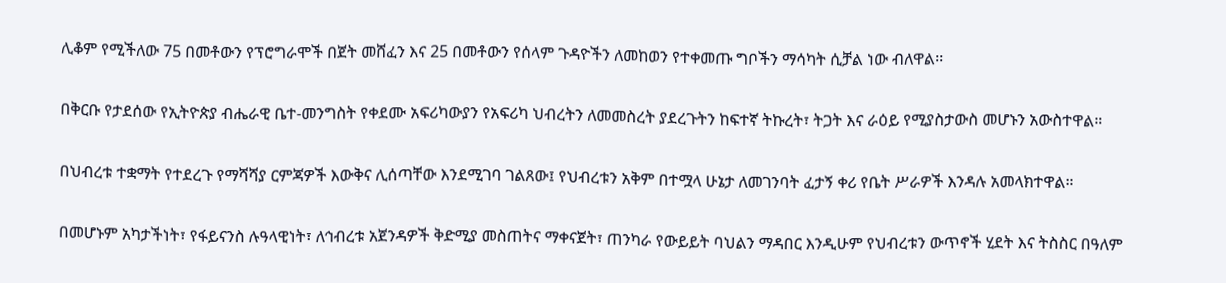ሊቆም የሚችለው 75 በመቶውን የፕሮግራሞች በጀት መሸፈን እና 25 በመቶውን የሰላም ጉዳዮችን ለመከወን የተቀመጡ ግቦችን ማሳካት ሲቻል ነው ብለዋል፡፡

በቅርቡ የታደሰው የኢትዮጵያ ብሔራዊ ቤተ-መንግስት የቀደሙ አፍሪካውያን የአፍሪካ ህብረትን ለመመስረት ያደረጉትን ከፍተኛ ትኩረት፣ ትጋት እና ራዕይ የሚያስታውስ መሆኑን አውስተዋል።

በህብረቱ ተቋማት የተደረጉ የማሻሻያ ርምጃዎች እውቅና ሊሰጣቸው እንደሚገባ ገልጸው፤ የህብረቱን አቅም በተሟላ ሁኔታ ለመገንባት ፈታኝ ቀሪ የቤት ሥራዎች እንዳሉ አመላክተዋል።

በመሆኑም አካታችነት፣ የፋይናንስ ሉዓላዊነት፣ ለኅብረቱ አጀንዳዎች ቅድሚያ መስጠትና ማቀናጀት፣ ጠንካራ የውይይት ባህልን ማዳበር እንዲሁም የህብረቱን ውጥኖች ሂደት እና ትስስር በዓለም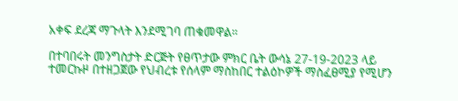አቀፍ ደረጃ ማጉላት እንደሚገባ ጠቁመዋል።

በተባበሩት መንግስታት ድርጅት የፀጥታው ምክር ቤት ውሳኔ 27-19-2023 ላይ ተመርኩዞ በተዘጋጀው የህብረቱ የሰላም ማስከበር ተልዕኮዎች ማስፈፀሚያ የሚሆን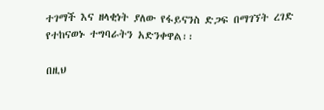ተገማች እና ዘላቂነት ያለው የፋይናንስ ድጋፍ በማገኘት ረገድ የተከናወኑ ተግባራትን አድንቀዋል፡፡

በዚህ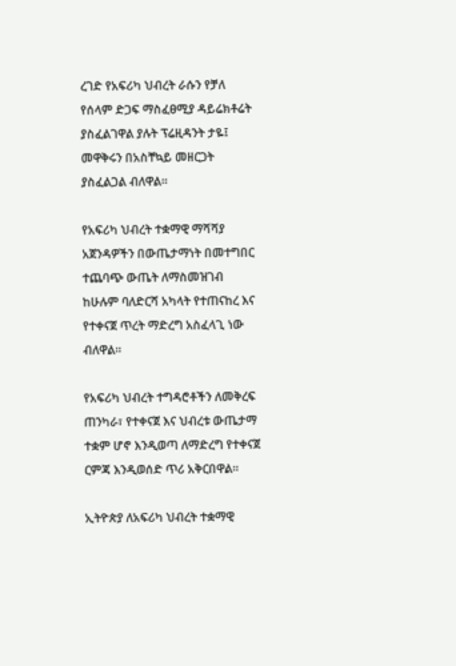ረገድ የአፍሪካ ህብረት ራሱን የቻለ የሰላም ድጋፍ ማስፈፀሚያ ዳይሬክቶሬት ያስፈልገዋል ያሉት ፕሬዚዳንት ታዬ፤ መዋቅሩን በአስቸኳይ መዘርጋት ያስፈልጋል ብለዋል።

የአፍሪካ ህብረት ተቋማዊ ማሻሻያ አጀንዳዎችን በውጤታማነት በመተግበር ተጨባጭ ውጤት ለማስመዝገብ ከሁሉም ባለድርሻ አካላት የተጠናከረ እና የተቀናጀ ጥረት ማድረግ አስፈላጊ ነው ብለዋል።

የአፍሪካ ህብረት ተግዳሮቶችን ለመቅረፍ ጠንካራ፣ የተቀናጀ እና ህብረቱ ውጤታማ ተቋም ሆኖ እንዲወጣ ለማድረግ የተቀናጀ ርምጃ እንዲወሰድ ጥሪ አቅርበዋል።

ኢትዮጵያ ለአፍሪካ ህብረት ተቋማዊ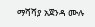ማሻሻያ አጀንዳ ሙሉ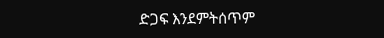ድጋፍ እንደምትሰጥም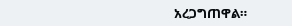አረጋግጠዋል።